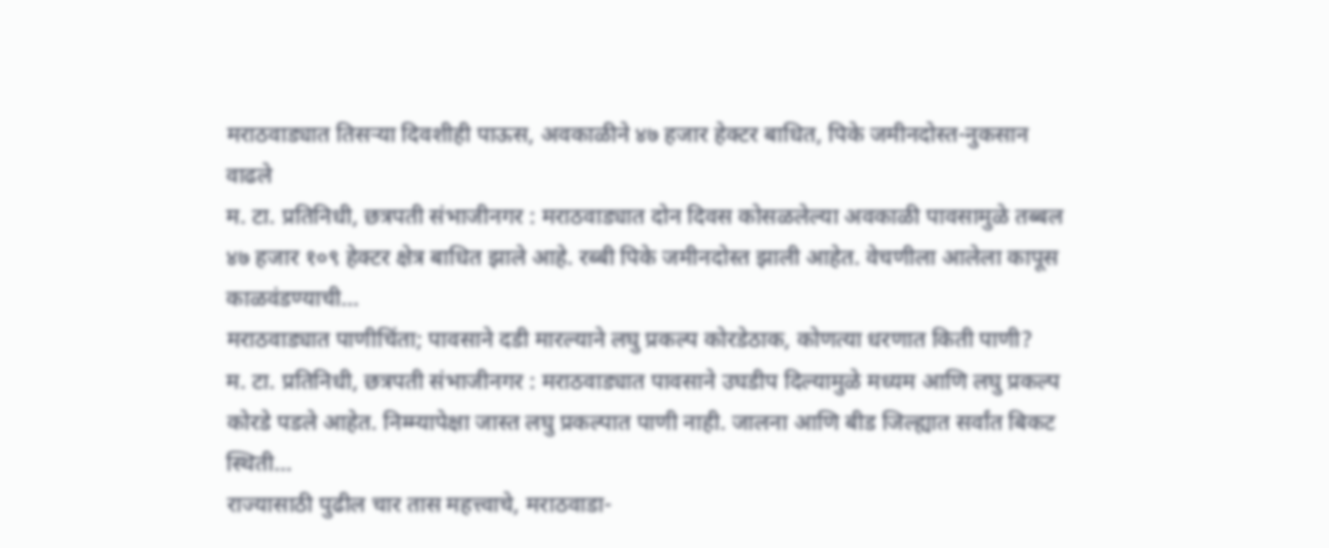मराठवाड्यात तिसऱ्या दिवशीही पाऊस, अवकाळीने ४७ हजार हेक्टर बाधित, पिके जमीनदोस्त-नुकसान वाढले
म. टा. प्रतिनिधी, छत्रपती संभाजीनगर : मराठवाड्यात दोन दिवस कोसळलेल्या अवकाळी पावसामुळे तब्बल ४७ हजार १०९ हेक्टर क्षेत्र बाधित झाले आहे. रब्बी पिके जमीनदोस्त झाली आहेत. वेचणीला आलेला कापूस काळवंडण्याची…
मराठवाड्यात पाणीचिंता; पावसाने दडी मारल्याने लघु प्रकल्प कोरडेठाक, कोणत्या धरणात किती पाणी?
म. टा. प्रतिनिधी, छत्रपती संभाजीनगर : मराठवाड्यात पावसाने उघडीप दिल्यामुळे मध्यम आणि लघु प्रकल्प कोरडे पडले आहेत. निम्म्यापेक्षा जास्त लघु प्रकल्पात पाणी नाही. जालना आणि बीड जिल्ह्यात सर्वांत बिकट स्थिती…
राज्यासाठी पुढील चार तास महत्त्वाचे, मराठवाडा-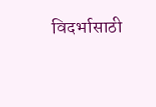विदर्भासाठी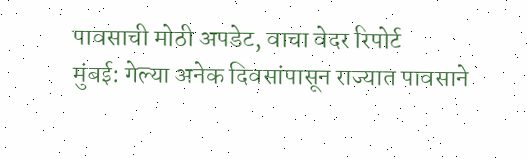पावसाची मोठी अपडेट, वाचा वेदर रिपोर्ट
मुंबई: गेल्या अनेक दिवसांपासून राज्यात पावसाने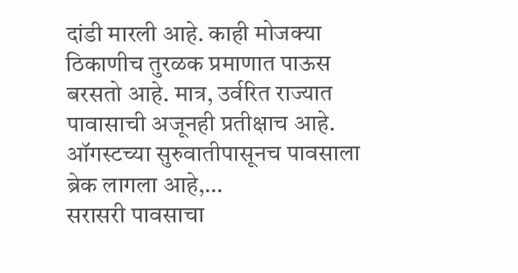दांडी मारली आहे. काही मोजक्या ठिकाणीच तुरळक प्रमाणात पाऊस बरसतो आहे. मात्र, उर्वरित राज्यात पावासाची अजूनही प्रतीक्षाच आहे. ऑगस्टच्या सुरुवातीपासूनच पावसाला ब्रेक लागला आहे,…
सरासरी पावसाचा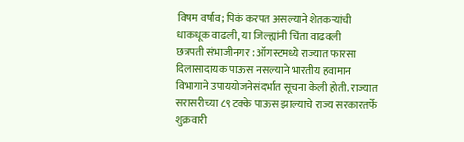विषम वर्षाव; पिकं करपत असल्याने शेतकऱ्यांची धाकधूक वाढली, या जिल्ह्यांनी चिंता वाढवली
छत्रपती संभाजीनगर : ऑगस्टमध्ये राज्यात फारसा दिलासादायक पाऊस नसल्याने भारतीय हवामान विभागाने उपाययोजनेसंदर्भात सूचना केली होती. राज्यात सरासरीच्या ८९ टक्के पाऊस झाल्याचे राज्य सरकारतर्फे शुक्रवारी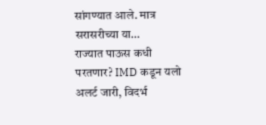सांगण्यात आले. मात्र सरासरीच्या या…
राज्यात पाऊस कधी परतणार? IMD कडून यलो अलर्ट जारी, विदर्भ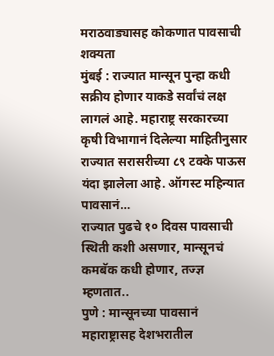मराठवाड्यासह कोकणात पावसाची शक्यता
मुंबई : राज्यात मान्सून पुन्हा कधी सक्रीय होणार याकडे सर्वांचं लक्ष लागलं आहे. महाराष्ट्र सरकारच्या कृषी विभागानं दिलेल्या माहितीनुसार राज्यात सरासरीच्या ८९ टक्के पाऊस यंदा झालेला आहे. ऑगस्ट महिन्यात पावसानं…
राज्यात पुढचे १० दिवस पावसाची स्थिती कशी असणार, मान्सूनचं कमबॅक कधी होणार, तज्ज्ञ म्हणतात..
पुणे : मान्सूनच्या पावसानं महाराष्ट्रासह देशभरातील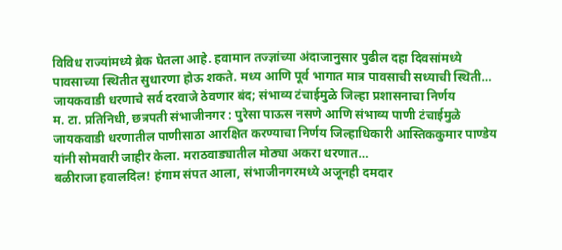विविध राज्यांमध्ये ब्रेक घेतला आहे. हवामान तज्ज्ञांच्या अंदाजानुसार पुढील दहा दिवसांमध्ये पावसाच्या स्थितीत सुधारणा होऊ शकते. मध्य आणि पूर्व भागात मात्र पावसाची सध्याची स्थिती…
जायकवाडी धरणाचे सर्व दरवाजे ठेवणार बंद; संभाव्य टंचाईमुळे जिल्हा प्रशासनाचा निर्णय
म. टा. प्रतिनिधी, छत्रपती संभाजीनगर : पुरेसा पाऊस नसणे आणि संभाव्य पाणी टंचाईमुळे जायकवाडी धरणातील पाणीसाठा आरक्षित करण्याचा निर्णय जिल्हाधिकारी आस्तिककुमार पाण्डेय यांनी सोमवारी जाहीर केला. मराठवाड्यातील मोठ्या अकरा धरणात…
बळीराजा हवालदिल! हंगाम संपत आला, संभाजीनगरमध्ये अजूनही दमदार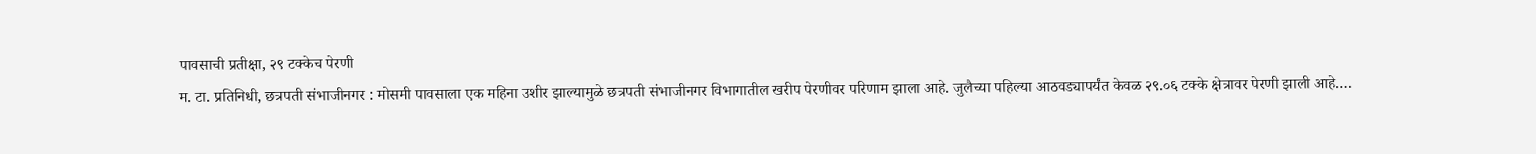पावसाची प्रतीक्षा, २९ टक्केच पेरणी
म. टा. प्रतिनिधी, छत्रपती संभाजीनगर : मोसमी पावसाला एक महिना उशीर झाल्यामुळे छत्रपती संभाजीनगर विभागातील खरीप पेरणीवर परिणाम झाला आहे. जुलैच्या पहिल्या आठवड्यापर्यंत केवळ २९.०६ टक्के क्षेत्रावर पेरणी झाली आहे.…